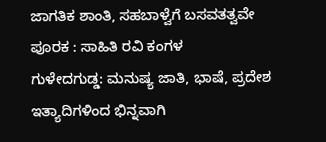ಜಾಗತಿಕ ಶಾಂತಿ, ಸಹಬಾಳ್ವೆಗೆ ಬಸವತತ್ವವೇ ಪೂರಕ : ಸಾಹಿತಿ ರವಿ ಕಂಗಳ
ಗುಳೇದಗುಡ್ಡ: ಮನುಷ್ಯ ಜಾತಿ, ಭಾಷೆ, ಪ್ರದೇಶ ಇತ್ಯಾದಿಗಳಿಂದ ಭಿನ್ನವಾಗಿ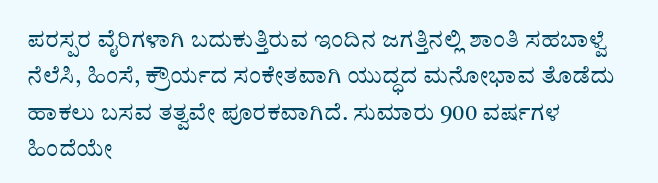ಪರಸ್ಪರ ವೈರಿಗಳಾಗಿ ಬದುಕುತ್ತಿರುವ ಇಂದಿನ ಜಗತ್ತಿನಲ್ಲಿ ಶಾಂತಿ ಸಹಬಾಳ್ವೆ ನೆಲೆಸಿ, ಹಿಂಸೆ, ಕ್ರೌರ್ಯದ ಸಂಕೇತವಾಗಿ ಯುದ್ಧದ ಮನೋಭಾವ ತೊಡೆದು ಹಾಕಲು ಬಸವ ತತ್ವವೇ ಪೂರಕವಾಗಿದೆ. ಸುಮಾರು 900 ವರ್ಷಗಳ ಹಿಂದೆಯೇ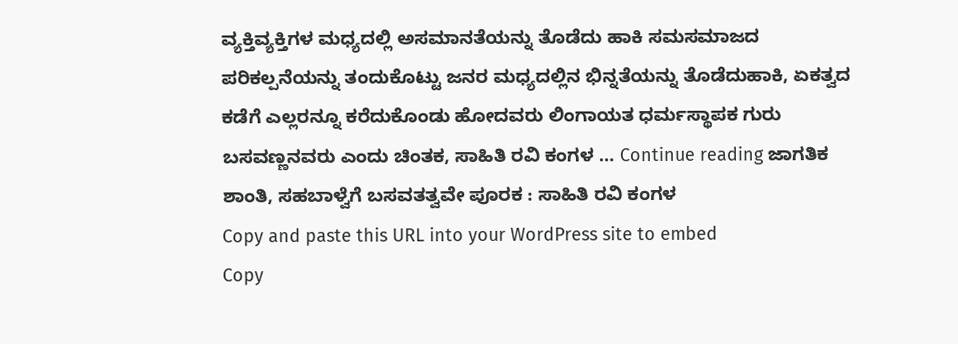ವ್ಯಕ್ತಿವ್ಯಕ್ತಿಗಳ ಮಧ್ಯದಲ್ಲಿ ಅಸಮಾನತೆಯನ್ನು ತೊಡೆದು ಹಾಕಿ ಸಮಸಮಾಜದ ಪರಿಕಲ್ಪನೆಯನ್ನು ತಂದುಕೊಟ್ಟು ಜನರ ಮಧ್ಯದಲ್ಲಿನ ಭಿನ್ನತೆಯನ್ನು ತೊಡೆದುಹಾಕಿ, ಏಕತ್ವದ ಕಡೆಗೆ ಎಲ್ಲರನ್ನೂ ಕರೆದುಕೊಂಡು ಹೋದವರು ಲಿಂಗಾಯತ ಧರ್ಮಸ್ಥಾಪಕ ಗುರು ಬಸವಣ್ಣನವರು ಎಂದು ಚಿಂತಕ, ಸಾಹಿತಿ ರವಿ ಕಂಗಳ … Continue reading ಜಾಗತಿಕ ಶಾಂತಿ, ಸಹಬಾಳ್ವೆಗೆ ಬಸವತತ್ವವೇ ಪೂರಕ : ಸಾಹಿತಿ ರವಿ ಕಂಗಳ
Copy and paste this URL into your WordPress site to embed
Copy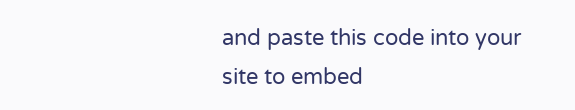and paste this code into your site to embed